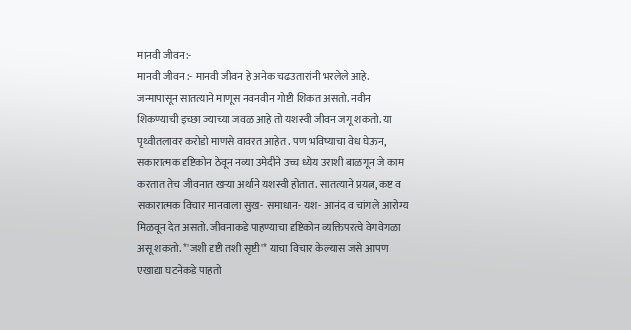मानवी जीवन:-
मानवी जीवन :- मानवी जीवन हे अनेक चढउतारांनी भरलेले आहे. जन्मापासून सातत्याने माणूस नवनवीन गोष्टी शिकत असतो. नवीन शिकण्याची इच्छा ज्याच्या जवळ आहे तो यशस्वी जीवन जगू शकतो. या पृथ्वीतलावर करोडो माणसे वावरत आहेत . पण भविष्याचा वेध घेऊन, सकारात्मक दृष्टिकोन ठेवून नव्या उमेदीने उच्च ध्येय उराशी बाळगून जे काम करतात तेच जीवनात खऱ्या अर्थाने यशस्वी होतात. सातत्याने प्रयत्न, कष्ट व सकारात्मक विचार मानवाला सुख- समाधान- यश- आनंद व चांगले आरोग्य मिळवून देत असतो. जीवनाकडे पाहण्याचा दृष्टिकोन व्यक्तिपरत्वे वेगवेगळा असू शकतो. *'जशी दृष्टी तशी सृष्टी'* याचा विचार केल्यास जसे आपण एखाद्या घटनेकडे पाहतो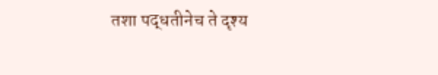तशा पद्धतीनेच ते दृश्य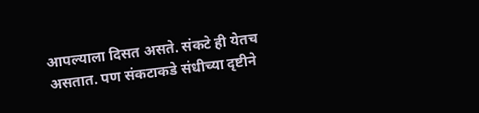आपल्याला दिसत असते. संकटे ही येतच असतात. पण संकटाकडे संधीच्या दृष्टीने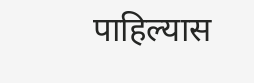पाहिल्यास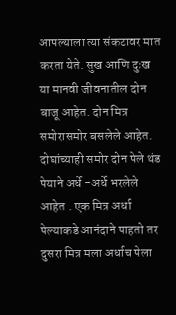आपल्याला त्या संकटावर मात करता येते. सुख आणि दुःख या मानवी जीवनातील दोन बाजू आहेत. दोन मित्र समोरासमोर बसलेले आहेत. दोघांच्याही समोर दोन पेले थंड पेयाने अर्धे -अर्धे भरलेले आहेत . एक मित्र अर्धा पेल्याकडे आनंदाने पाहतो तर दुसरा मित्र मला अर्धाच पेला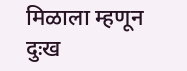मिळाला म्हणून दुःख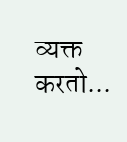व्यक्त करतो...